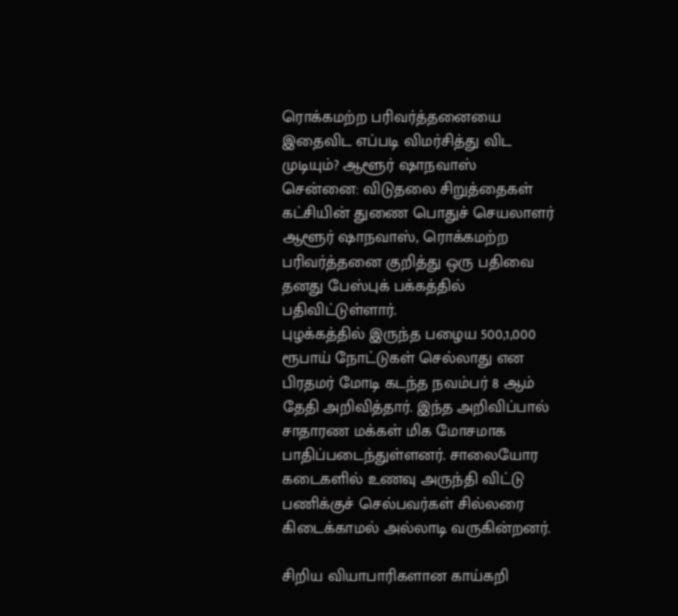ரொக்கமற்ற பரிவர்த்தனையை இதைவிட எப்படி விமர்சித்து விட முடியும்? ஆளூர் ஷாநவாஸ்
சென்னை: விடுதலை சிறுத்தைகள் கட்சியின் துணை பொதுச் செயலாளர் ஆளூர் ஷாநவாஸ், ரொக்கமற்ற பரிவர்த்தனை குறித்து ஒரு பதிவை தனது பேஸ்புக் பக்கத்தில் பதிவிட்டுள்ளார்.
புழக்கத்தில் இருந்த பழைய 500,1,000 ரூபாய் நோட்டுகள் செல்லாது என பிரதமர் மோடி கடந்த நவம்பர் 8 ஆம் தேதி அறிவித்தார். இந்த அறிவிப்பால் சாதாரண மக்கள் மிக மோசமாக பாதிப்படைந்துள்ளனர். சாலையோர கடைகளில் உணவு அருந்தி விட்டு பணிக்குச் செல்பவர்கள் சில்லரை கிடைக்காமல் அல்லாடி வருகின்றனர்.

சிறிய வியாபாரிகளான காய்கறி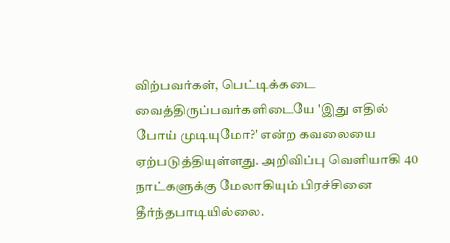விற்பவர்கள், பெட்டிக்கடை வைத்திருப்பவர்களிடையே 'இது எதில் போய் முடியுமோ?' என்ற கவலையை ஏற்படுத்தியுள்ளது. அறிவிப்பு வெளியாகி 40 நாட்களுக்கு மேலாகியும் பிரச்சினை தீர்ந்தபாடியில்லை.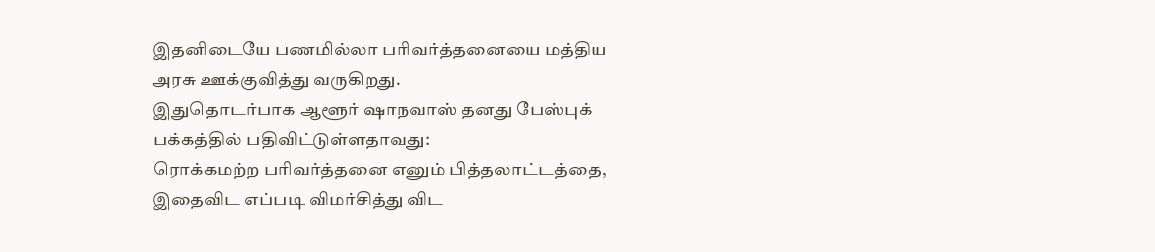இதனிடையே பணமில்லா பரிவர்த்தனையை மத்திய அரசு ஊக்குவித்து வருகிறது.
இதுதொடர்பாக ஆளூர் ஷாநவாஸ் தனது பேஸ்புக் பக்கத்தில் பதிவிட்டுள்ளதாவது:
ரொக்கமற்ற பரிவர்த்தனை எனும் பித்தலாட்டத்தை, இதைவிட எப்படி விமர்சித்து விட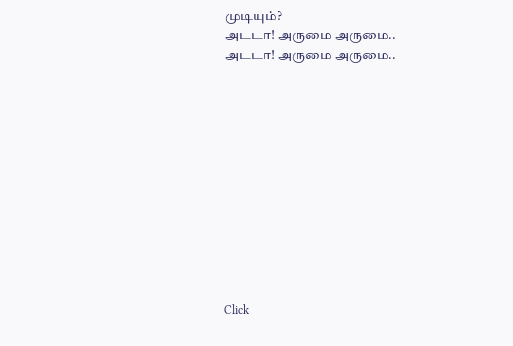முடியும்?
அடடா! அருமை அருமை..
அடடா! அருமை அருமை..












Click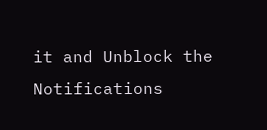it and Unblock the Notifications